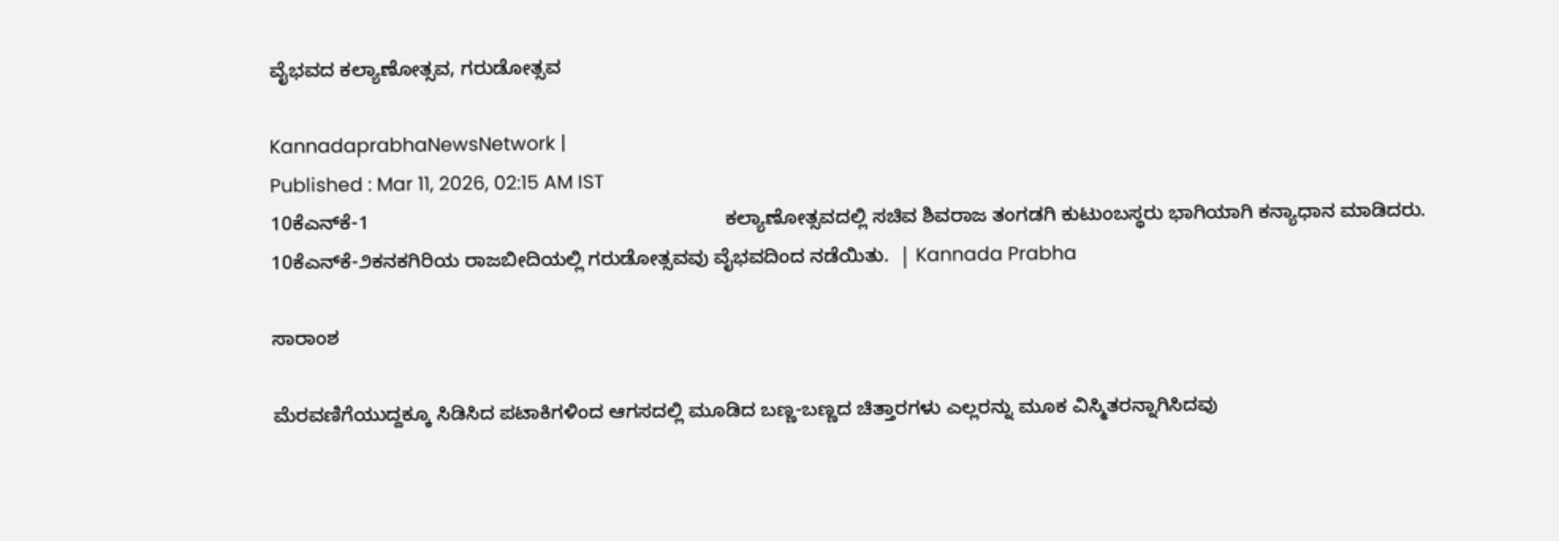ವೈಭವದ ಕಲ್ಯಾಣೋತ್ಸವ, ಗರುಡೋತ್ಸವ

KannadaprabhaNewsNetwork |
Published : Mar 11, 2026, 02:15 AM IST
10ಕೆಎನ್‌ಕೆ-1                                                                 ಕಲ್ಯಾಣೋತ್ಸವದಲ್ಲಿ ಸಚಿವ ಶಿವರಾಜ ತಂಗಡಗಿ ಕುಟುಂಬಸ್ಥರು ಭಾಗಿಯಾಗಿ ಕನ್ಯಾಧಾನ ಮಾಡಿದರು. 10ಕೆಎನ್‌ಕೆ-೨ಕನಕಗಿರಿಯ ರಾಜಬೀದಿಯಲ್ಲಿ ಗರುಡೋತ್ಸವವು ವೈಭವದಿಂದ ನಡೆಯಿತು.  | Kannada Prabha

ಸಾರಾಂಶ

ಮೆರವಣಿಗೆಯುದ್ದಕ್ಕೂ ಸಿಡಿಸಿದ ಪಟಾಕಿಗಳಿಂದ ಆಗಸದಲ್ಲಿ ಮೂಡಿದ ಬಣ್ಣ-ಬಣ್ಣದ ಚಿತ್ತಾರಗಳು ಎಲ್ಲರನ್ನು ಮೂಕ ವಿಸ್ಮಿತರನ್ನಾಗಿಸಿದವು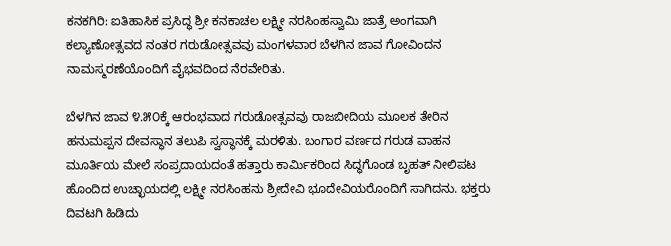ಕನಕಗಿರಿ: ಐತಿಹಾಸಿಕ ಪ್ರಸಿದ್ಧ ಶ್ರೀ ಕನಕಾಚಲ ಲಕ್ಷ್ಮೀ ನರಸಿಂಹಸ್ವಾಮಿ ಜಾತ್ರೆ ಅಂಗವಾಗಿ ಕಲ್ಯಾಣೋತ್ಸವದ ನಂತರ ಗರುಡೋತ್ಸವವು ಮಂಗಳವಾರ ಬೆಳಗಿನ ಜಾವ ಗೋವಿಂದನ ನಾಮಸ್ಮರಣೆಯೊಂದಿಗೆ ವೈಭವದಿಂದ ನೆರವೇರಿತು.

ಬೆಳಗಿನ ಜಾವ ೪.೫೦ಕ್ಕೆ ಆರಂಭವಾದ ಗರುಡೋತ್ಸವವು ರಾಜಬೀದಿಯ ಮೂಲಕ ತೇರಿನ ಹನುಮಪ್ಪನ ದೇವಸ್ಥಾನ ತಲುಪಿ ಸ್ವಸ್ಥಾನಕ್ಕೆ ಮರಳಿತು. ಬಂಗಾರ ವರ್ಣದ ಗರುಡ ವಾಹನ ಮೂರ್ತಿಯ ಮೇಲೆ ಸಂಪ್ರದಾಯದಂತೆ ಹತ್ತಾರು ಕಾರ್ಮಿಕರಿಂದ ಸಿದ್ಧಗೊಂಡ ಬೃಹತ್ ನೀಲಿಪಟ ಹೊಂದಿದ ಉಚ್ಛಾಯದಲ್ಲಿ ಲಕ್ಷ್ಮೀ ನರಸಿಂಹನು ಶ್ರೀದೇವಿ ಭೂದೇವಿಯರೊಂದಿಗೆ ಸಾಗಿದನು. ಭಕ್ತರು ದಿವಟಗಿ ಹಿಡಿದು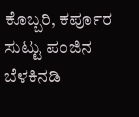ಕೊಬ್ಬರಿ, ಕರ್ಪೂರ ಸುಟ್ಟು ಪಂಜಿನ ಬೆಳಕಿನಡಿ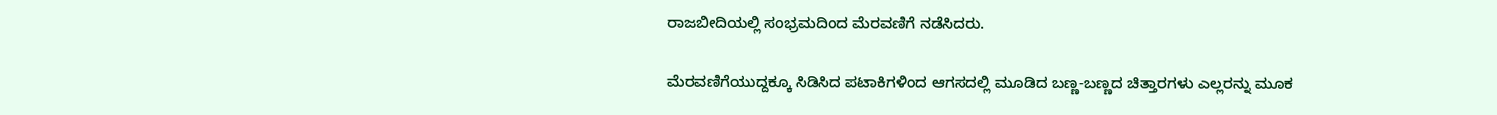ರಾಜಬೀದಿಯಲ್ಲಿ ಸಂಭ್ರಮದಿಂದ ಮೆರವಣಿಗೆ ನಡೆಸಿದರು.

ಮೆರವಣಿಗೆಯುದ್ದಕ್ಕೂ ಸಿಡಿಸಿದ ಪಟಾಕಿಗಳಿಂದ ಆಗಸದಲ್ಲಿ ಮೂಡಿದ ಬಣ್ಣ-ಬಣ್ಣದ ಚಿತ್ತಾರಗಳು ಎಲ್ಲರನ್ನು ಮೂಕ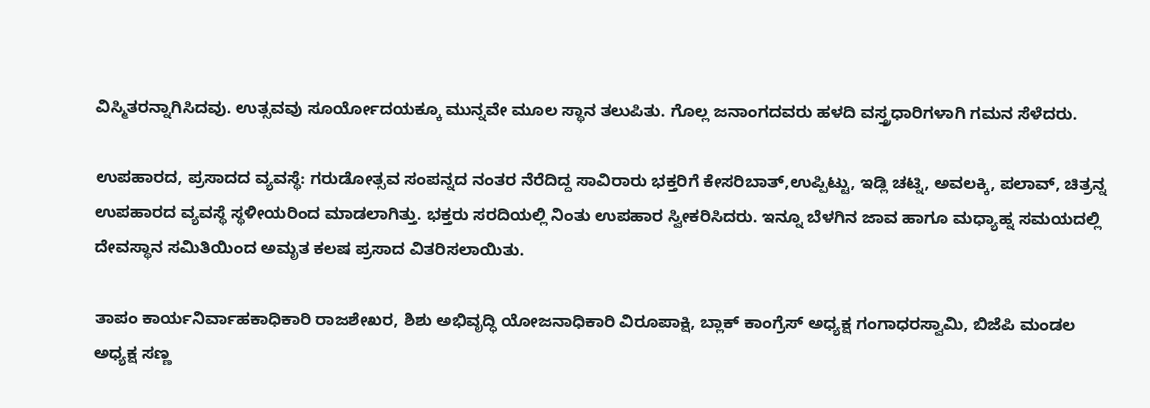ವಿಸ್ಮಿತರನ್ನಾಗಿಸಿದವು. ಉತ್ಸವವು ಸೂರ್ಯೋದಯಕ್ಕೂ ಮುನ್ನವೇ ಮೂಲ ಸ್ಥಾನ ತಲುಪಿತು. ಗೊಲ್ಲ ಜನಾಂಗದವರು ಹಳದಿ ವಸ್ತ್ರಧಾರಿಗಳಾಗಿ ಗಮನ ಸೆಳೆದರು.

ಉಪಹಾರದ, ಪ್ರಸಾದದ ವ್ಯವಸ್ಥೆ: ಗರುಡೋತ್ಸವ ಸಂಪನ್ನದ ನಂತರ ನೆರೆದಿದ್ದ ಸಾವಿರಾರು ಭಕ್ತರಿಗೆ ಕೇಸರಿಬಾತ್,ಉಪ್ಪಿಟ್ಟು, ಇಡ್ಲಿ ಚಟ್ನಿ, ಅವಲಕ್ಕಿ, ಪಲಾವ್, ಚಿತ್ರನ್ನ ಉಪಹಾರದ ವ್ಯವಸ್ಥೆ ಸ್ಥಳೀಯರಿಂದ ಮಾಡಲಾಗಿತ್ತು. ಭಕ್ತರು ಸರದಿಯಲ್ಲಿ ನಿಂತು ಉಪಹಾರ ಸ್ವೀಕರಿಸಿದರು. ಇನ್ನೂ ಬೆಳಗಿನ ಜಾವ ಹಾಗೂ ಮಧ್ಯಾಹ್ನ ಸಮಯದಲ್ಲಿ ದೇವಸ್ಥಾನ ಸಮಿತಿಯಿಂದ ಅಮೃತ ಕಲಷ ಪ್ರಸಾದ ವಿತರಿಸಲಾಯಿತು.

ತಾಪಂ ಕಾರ್ಯನಿರ್ವಾಹಕಾಧಿಕಾರಿ ರಾಜಶೇಖರ, ಶಿಶು ಅಭಿವೃದ್ಧಿ ಯೋಜನಾಧಿಕಾರಿ ವಿರೂಪಾಕ್ಷಿ, ಬ್ಲಾಕ್ ಕಾಂಗ್ರೆಸ್ ಅಧ್ಯಕ್ಷ ಗಂಗಾಧರಸ್ವಾಮಿ, ಬಿಜೆಪಿ ಮಂಡಲ ಅಧ್ಯಕ್ಷ ಸಣ್ಣ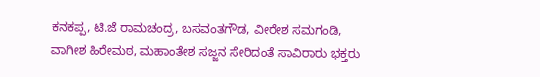ಕನಕಪ್ಪ, ಟಿ.ಜೆ ರಾಮಚಂದ್ರ, ಬಸವಂತಗೌಡ, ವೀರೇಶ ಸಮಗಂಡಿ, ವಾಗೀಶ ಹಿರೇಮಠ, ಮಹಾಂತೇಶ ಸಜ್ಜನ ಸೇರಿದಂತೆ ಸಾವಿರಾರು ಭಕ್ತರು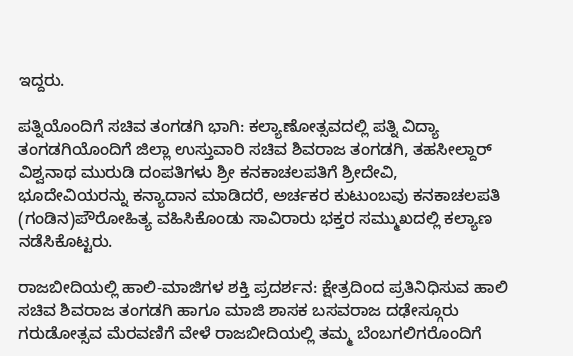ಇದ್ದರು.

ಪತ್ನಿಯೊಂದಿಗೆ ಸಚಿವ ತಂಗಡಗಿ ಭಾಗಿ: ಕಲ್ಯಾಣೋತ್ಸವದಲ್ಲಿ ಪತ್ನಿ ವಿದ್ಯಾ ತಂಗಡಗಿಯೊಂದಿಗೆ ಜಿಲ್ಲಾ ಉಸ್ತುವಾರಿ ಸಚಿವ ಶಿವರಾಜ ತಂಗಡಗಿ, ತಹಸೀಲ್ದಾರ್ ವಿಶ್ವನಾಥ ಮುರುಡಿ ದಂಪತಿಗಳು ಶ್ರೀ ಕನಕಾಚಲಪತಿಗೆ ಶ್ರೀದೇವಿ, ಭೂದೇವಿಯರನ್ನು ಕನ್ಯಾದಾನ ಮಾಡಿದರೆ, ಅರ್ಚಕರ ಕುಟುಂಬವು ಕನಕಾಚಲಪತಿ (ಗಂಡಿನ)ಪೌರೋಹಿತ್ಯ ವಹಿಸಿಕೊಂಡು ಸಾವಿರಾರು ಭಕ್ತರ ಸಮ್ಮುಖದಲ್ಲಿ ಕಲ್ಯಾಣ ನಡೆಸಿಕೊಟ್ಟರು.

ರಾಜಬೀದಿಯಲ್ಲಿ ಹಾಲಿ-ಮಾಜಿಗಳ ಶಕ್ತಿ ಪ್ರದರ್ಶನ: ಕ್ಷೇತ್ರದಿಂದ ಪ್ರತಿನಿಧಿಸುವ ಹಾಲಿ ಸಚಿವ ಶಿವರಾಜ ತಂಗಡಗಿ ಹಾಗೂ ಮಾಜಿ ಶಾಸಕ ಬಸವರಾಜ ದಢೇಸ್ಗೂರು ಗರುಡೋತ್ಸವ ಮೆರವಣಿಗೆ ವೇಳೆ ರಾಜಬೀದಿಯಲ್ಲಿ ತಮ್ಮ ಬೆಂಬಗಲಿಗರೊಂದಿಗೆ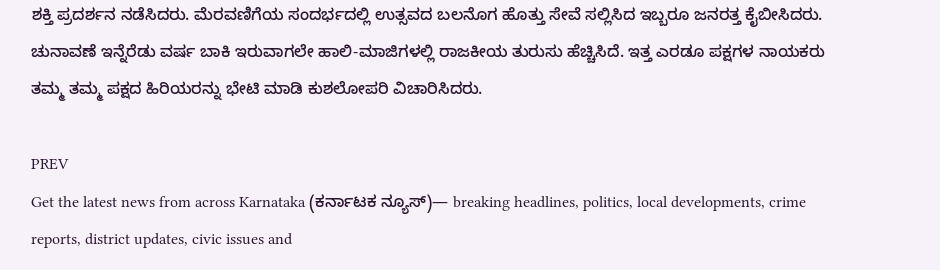ಶಕ್ತಿ ಪ್ರದರ್ಶನ ನಡೆಸಿದರು. ಮೆರವಣಿಗೆಯ ಸಂದರ್ಭದಲ್ಲಿ ಉತ್ಸವದ ಬಲನೊಗ ಹೊತ್ತು ಸೇವೆ ಸಲ್ಲಿಸಿದ ಇಬ್ಬರೂ ಜನರತ್ತ ಕೈಬೀಸಿದರು. ಚುನಾವಣೆ ಇನ್ನೆರೆಡು ವರ್ಷ ಬಾಕಿ ಇರುವಾಗಲೇ ಹಾಲಿ-ಮಾಜಿಗಳಲ್ಲಿ ರಾಜಕೀಯ ತುರುಸು ಹೆಚ್ಚಿಸಿದೆ. ಇತ್ತ ಎರಡೂ ಪಕ್ಷಗಳ ನಾಯಕರು ತಮ್ಮ ತಮ್ಮ ಪಕ್ಷದ ಹಿರಿಯರನ್ನು ಭೇಟಿ ಮಾಡಿ ಕುಶಲೋಪರಿ ವಿಚಾರಿಸಿದರು.

PREV
Get the latest news from across Karnataka (ಕರ್ನಾಟಕ ನ್ಯೂಸ್)— breaking headlines, politics, local developments, crime reports, district updates, civic issues and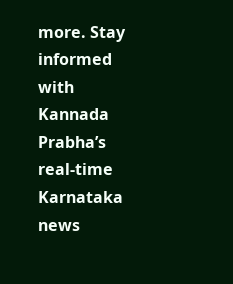more. Stay informed with Kannada Prabha’s real‑time Karnataka news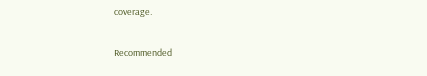coverage.

Recommended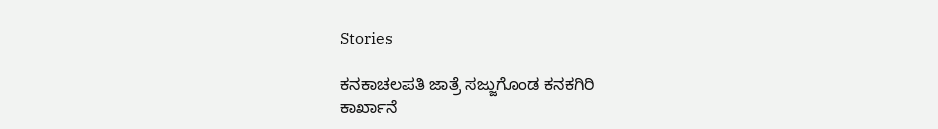Stories

ಕನಕಾಚಲಪತಿ ಜಾತ್ರೆ ಸಜ್ಜುಗೊಂಡ ಕನಕಗಿರಿ
ಕಾರ್ಖಾನೆ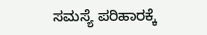ಸಮಸ್ಯೆ ಪರಿಹಾರಕ್ಕೆ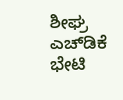ಶೀಘ್ರ ಎಚ್‌ಡಿಕೆ ಭೇಟಿ